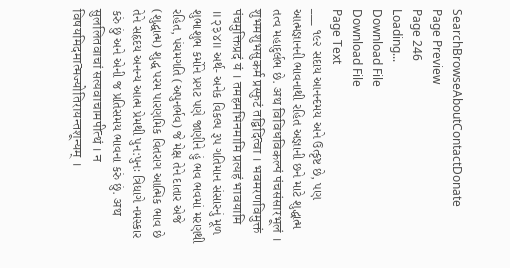SearchBrowseAboutContactDonate
Page Preview
Page 246
Loading...
Download File
Download File
Page Text
___ ૧૯૨ સદાય આનન્દમય અને ઉત્કૃષ્ટ છે, પણ આત્મજ્ઞાનની ભાવનાથી રહિત અજ્ઞાની છને માટે શુદ્ધાત્મ તત્વ મહાદુર્લભ છે. अथ विविधविकल्पं पंचसंसारभूलं । शुभमशुभसुकर्म प्रस्फुटं तद्विदित्वा । भवमरणविमुक्तं पंचमुक्तिप्रदं यं । तमहमभिनमामि प्रत्यहं भावयामि ॥२३४॥ અર્થ- અનેક વિકલ્પ રૂપ ગતિમાન સંસારનું મૂળ શુભાશુભ કર્મોને પ્રગટ પણે જાણીને હું ભવ ભવમાં મરણથી રહિત, પંચમગતિ (અપુનર્ભવ) જે મેક્ષ તેને દાતાર એજે (શુદ્ધાત્મ) શુદ્ધ પરમ પારણમિક વિતરાગ આત્મિક ભાવ છે તેને સહૃદય અનન્ય આત્મ પ્રેમથી પુન:પુનઃ ત્રિધાગે નમસ્કાર કરું છું અને એની જ પ્રતિસમય ભાવના કરું છું. अथ सुललितवाचां सत्यवाचामपीत्थं । न विषयमिदमात्मज्योतिरायन्तशून्यम् ।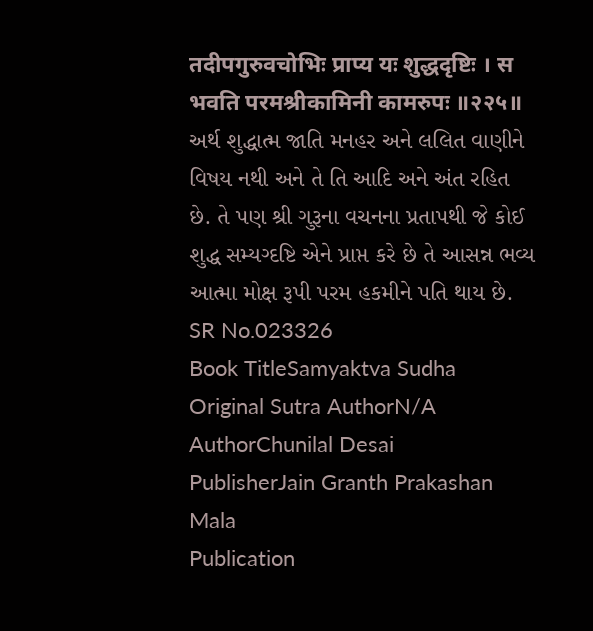तदीपगुरुवचोभिः प्राप्य यः शुद्धदृष्टिः । स भवति परमश्रीकामिनी कामरुपः ॥२२५॥ અર્થ શુદ્ધાત્મ જાતિ મનહર અને લલિત વાણીને વિષય નથી અને તે તિ આદિ અને અંત રહિત છે. તે પણ શ્રી ગુરૂના વચનના પ્રતાપથી જે કોઈ શુદ્ધ સમ્યગ્દષ્ટિ એને પ્રાપ્ત કરે છે તે આસન્ન ભવ્ય આત્મા મોક્ષ રૂપી પરમ હકમીને પતિ થાય છે.
SR No.023326
Book TitleSamyaktva Sudha
Original Sutra AuthorN/A
AuthorChunilal Desai
PublisherJain Granth Prakashan Mala
Publication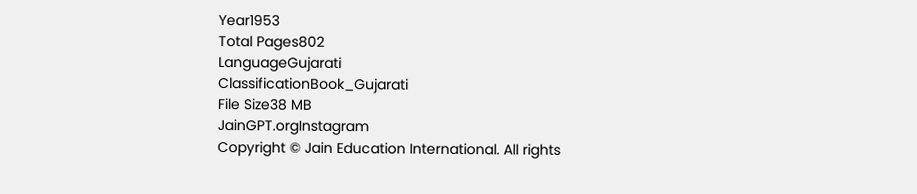Year1953
Total Pages802
LanguageGujarati
ClassificationBook_Gujarati
File Size38 MB
JainGPT.orgInstagram
Copyright © Jain Education International. All rights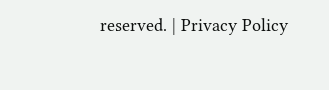reserved. | Privacy Policy